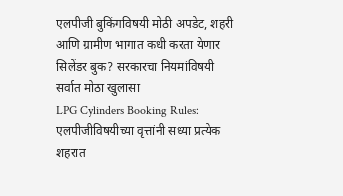एलपीजी बुकिंगविषयी मोठी अपडेट, शहरी आणि ग्रामीण भागात कधी करता येणार सिलेंडर बुक? सरकारचा नियमांविषयी सर्वात मोठा खुलासा
LPG Cylinders Booking Rules: एलपीजीविषयीच्या वृत्तांनी सध्या प्रत्येक शहरात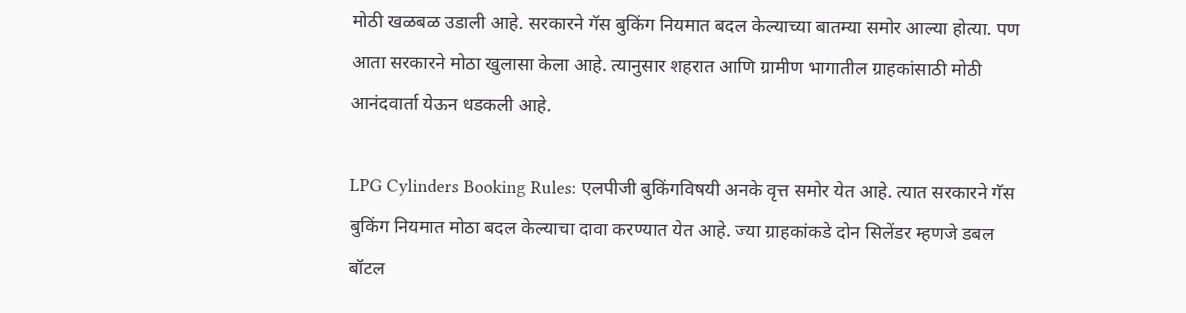मोठी खळबळ उडाली आहे. सरकारने गॅस बुकिंग नियमात बदल केल्याच्या बातम्या समोर आल्या होत्या. पण आता सरकारने मोठा खुलासा केला आहे. त्यानुसार शहरात आणि ग्रामीण भागातील ग्राहकांसाठी मोठी आनंदवार्ता येऊन धडकली आहे.

LPG Cylinders Booking Rules: एलपीजी बुकिंगविषयी अनके वृत्त समोर येत आहे. त्यात सरकारने गॅस बुकिंग नियमात मोठा बदल केल्याचा दावा करण्यात येत आहे. ज्या ग्राहकांकडे दोन सिलेंडर म्हणजे डबल बॉटल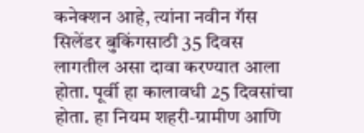कनेक्शन आहे, त्यांना नवीन गॅस सिलेंडर बुकिंगसाठी 35 दिवस लागतील असा दावा करण्यात आला होता. पूर्वी हा कालावधी 25 दिवसांचा होता. हा नियम शहरी-ग्रामीण आणि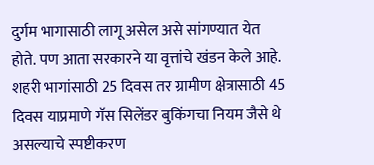दुर्गम भागासाठी लागू असेल असे सांगण्यात येत होते. पण आता सरकारने या वृत्तांचे खंडन केले आहे. शहरी भागांसाठी 25 दिवस तर ग्रामीण क्षेत्रासाठी 45 दिवस याप्रमाणे गॅस सिलेंडर बुकिंगचा नियम जैसे थे असल्याचे स्पष्टीकरण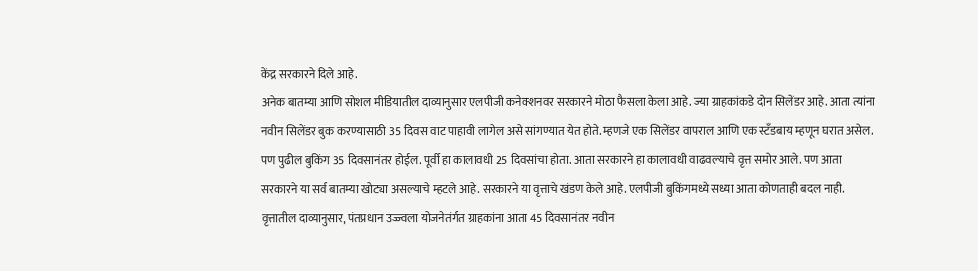केंद्र सरकारने दिले आहे.
अनेक बातम्या आणि सोशल मीडियातील दाव्यानुसार एलपीजी कनेक्शनवर सरकारने मोठा फैसला केला आहे. ज्या ग्राहकांकडे दोन सिलेंडर आहे. आता त्यांना नवीन सिलेंडर बुक करण्यासाठी 35 दिवस वाट पाहावी लागेल असे सांगण्यात येत होते. म्हणजे एक सिलेंडर वापराल आणि एक स्टँडबाय म्हणून घरात असेल. पण पुढील बुकिंग 35 दिवसानंतर होईल. पूर्वी हा कालावधी 25 दिवसांचा होता. आता सरकारने हा कालावधी वाढवल्याचे वृत्त समोर आले. पण आता सरकारने या सर्व बातम्या खोट्या असल्याचे म्हटले आहे. सरकारने या वृत्ताचे खंडण केले आहे. एलपीजी बुकिंगमध्ये सध्या आता कोणताही बदल नाही.
वृत्तातील दाव्यानुसार, पंतप्रधान उज्ज्वला योजनेतंर्गत ग्राहकांना आता 45 दिवसानंतर नवीन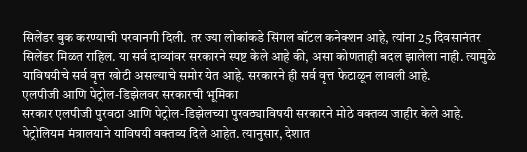सिलेंडर बुक करण्याची परवानगी दिली. तर ज्या लोकांकडे सिंगल बॉटल कनेक्शन आहे, त्यांना 25 दिवसानंतर सिलेंडर मिळत राहिल. या सर्व दाव्यांवर सरकारने स्पष्ट केले आहे की, असा कोणताही बदल झालेला नाही. त्यामुळे याविषयीचे सर्व वृत्त खोटी असल्याचे समोर येत आहे. सरकारने ही सर्व वृत्त फेटाळून लावली आहे.
एलपीजी आणि पेट्रोल-डिझेलवर सरकारची भूमिका
सरकार एलपीजी पुरवठा आणि पेट्रोल-डिझेलच्या पुरवठ्याविषयी सरकारने मोठे वक्तव्य जाहीर केले आहे. पेट्रोलियम मंत्रालयाने याविषयी वक्तव्य दिले आहेत. त्यानुसार, देशात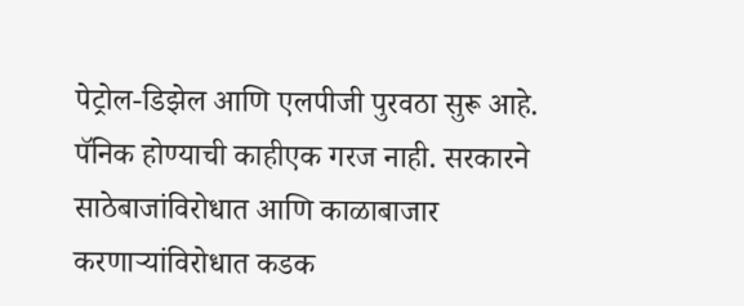पेट्रोल-डिझेल आणि एलपीजी पुरवठा सुरू आहे. पॅनिक होण्याची काहीएक गरज नाही. सरकारने साठेबाजांविरोधात आणि काळाबाजार करणाऱ्यांविरोधात कडक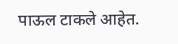पाऊल टाकले आहेत.